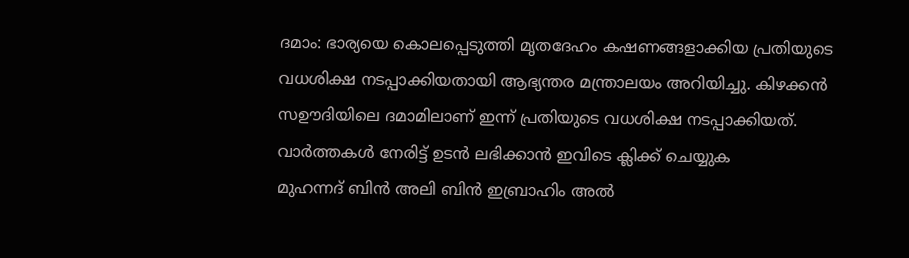ദമാം: ഭാര്യയെ കൊലപ്പെടുത്തി മൃതദേഹം കഷണങ്ങളാക്കിയ പ്രതിയുടെ വധശിക്ഷ നടപ്പാക്കിയതായി ആഭ്യന്തര മന്ത്രാലയം അറിയിച്ചു. കിഴക്കൻ സഊദിയിലെ ദമാമിലാണ് ഇന്ന് പ്രതിയുടെ വധശിക്ഷ നടപ്പാക്കിയത്.
വാർത്തകൾ നേരിട്ട് ഉടൻ ലഭിക്കാൻ ഇവിടെ ക്ലിക്ക് ചെയ്യുക
മുഹന്നദ് ബിൻ അലി ബിൻ ഇബ്രാഹിം അൽ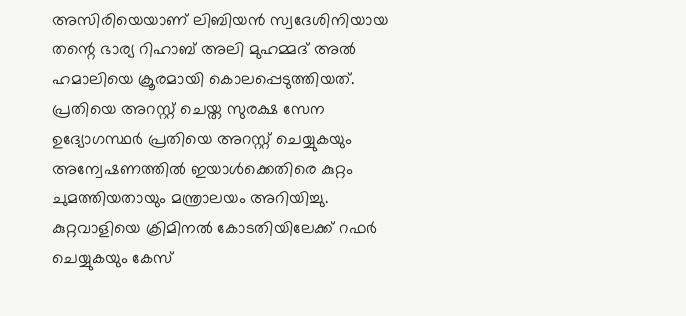അസിരിയെയാണ് ലിബിയൻ സ്വദേശിനിയായ തന്റെ ഭാര്യ റിഹാബ് അലി മുഹമ്മദ് അൽ ഹമാലിയെ ക്രൂരമായി കൊലപ്പെടുത്തിയത്. പ്രതിയെ അറസ്റ്റ് ചെയ്ത സുരക്ഷ സേന ഉദ്യോഗസ്ഥർ പ്രതിയെ അറസ്റ്റ് ചെയ്യുകയും അന്വേഷണത്തിൽ ഇയാൾക്കെതിരെ കുറ്റം ചുമത്തിയതായും മന്ത്രാലയം അറിയിച്ചു.
കുറ്റവാളിയെ ക്രിമിനൽ കോടതിയിലേക്ക് റഫർ ചെയ്യുകയും കേസ്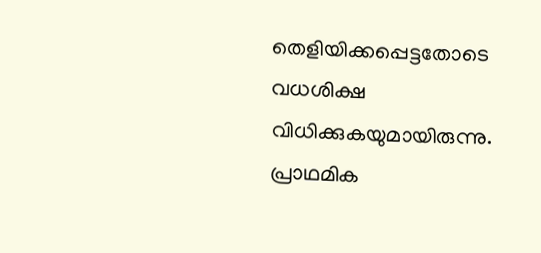തെളിയിക്കപ്പെട്ടതോടെ വധശിക്ഷ വിധിക്കുകയുമായിരുന്നു. പ്രാഥമിക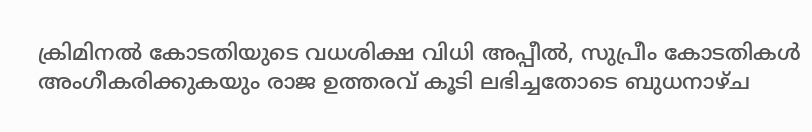ക്രിമിനൽ കോടതിയുടെ വധശിക്ഷ വിധി അപ്പീൽ, സുപ്രീം കോടതികൾ അംഗീകരിക്കുകയും രാജ ഉത്തരവ് കൂടി ലഭിച്ചതോടെ ബുധനാഴ്ച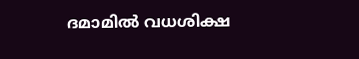ദമാമിൽ വധശിക്ഷ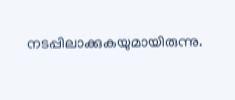നടപ്പിലാക്കുകയുമായിരുന്നു.